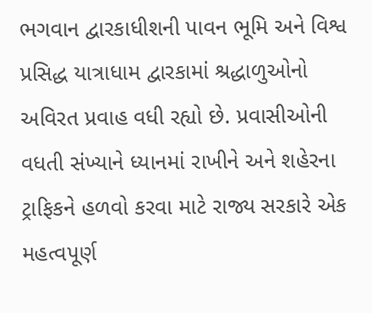ભગવાન દ્વારકાધીશની પાવન ભૂમિ અને વિશ્વ પ્રસિદ્ધ યાત્રાધામ દ્વારકામાં શ્રદ્ધાળુઓનો અવિરત પ્રવાહ વધી રહ્યો છે. પ્રવાસીઓની વધતી સંખ્યાને ધ્યાનમાં રાખીને અને શહેરના ટ્રાફિકને હળવો કરવા માટે રાજ્ય સરકારે એક મહત્વપૂર્ણ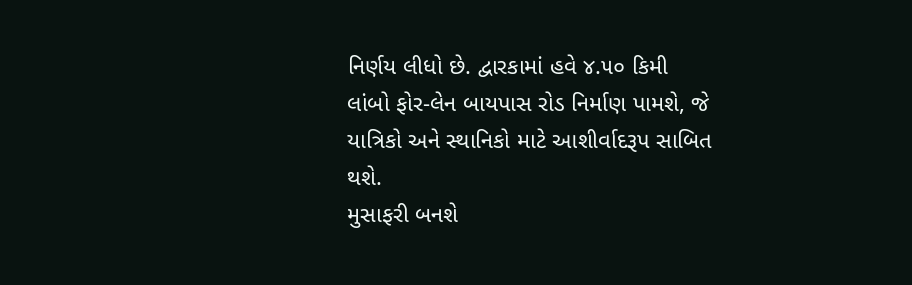નિર્ણય લીધો છે. દ્વારકામાં હવે ૪.૫૦ કિમી લાંબો ફોર-લેન બાયપાસ રોડ નિર્માણ પામશે, જે યાત્રિકો અને સ્થાનિકો માટે આશીર્વાદરૂપ સાબિત થશે.
મુસાફરી બનશે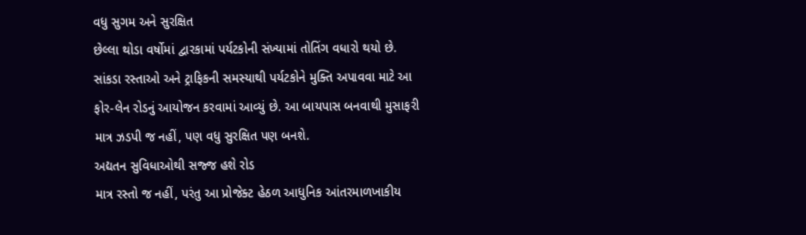વધુ સુગમ અને સુરક્ષિત
છેલ્લા થોડા વર્ષોમાં દ્વારકામાં પર્યટકોની સંખ્યામાં તોતિંગ વધારો થયો છે. સાંકડા રસ્તાઓ અને ટ્રાફિકની સમસ્યાથી પર્યટકોને મુક્તિ અપાવવા માટે આ ફોર-લેન રોડનું આયોજન કરવામાં આવ્યું છે. આ બાયપાસ બનવાથી મુસાફરી માત્ર ઝડપી જ નહીં, પણ વધુ સુરક્ષિત પણ બનશે.
અદ્યતન સુવિધાઓથી સજ્જ હશે રોડ
માત્ર રસ્તો જ નહીં, પરંતુ આ પ્રોજેક્ટ હેઠળ આધુનિક આંતરમાળખાકીય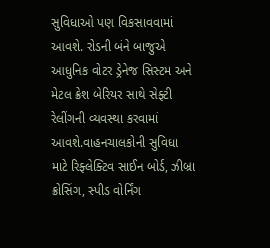સુવિધાઓ પણ વિકસાવવામાં આવશે. રોડની બંને બાજુએ આધુનિક વોટર ડ્રેનેજ સિસ્ટમ અને મેટલ ક્રેશ બેરિયર સાથે સેફ્ટી રેલીંગની વ્યવસ્થા કરવામાં આવશે.વાહનચાલકોની સુવિધા માટે રિફ્લેક્ટિવ સાઈન બોર્ડ, ઝીબ્રા ક્રોસિંગ, સ્પીડ વોર્નિંગ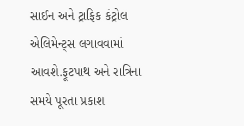સાઈન અને ટ્રાફિક કંટ્રોલ એલિમેન્ટ્સ લગાવવામાં આવશે.ફૂટપાથ અને રાત્રિના સમયે પૂરતા પ્રકાશ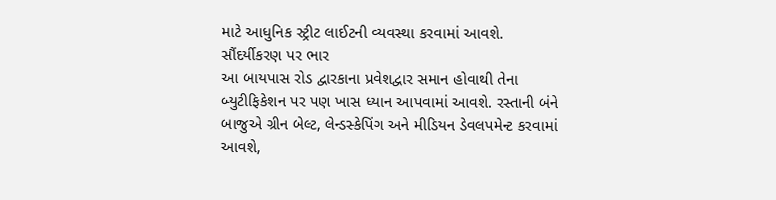માટે આધુનિક સ્ટ્રીટ લાઈટની વ્યવસ્થા કરવામાં આવશે.
સૌંદર્યીકરણ પર ભાર
આ બાયપાસ રોડ દ્વારકાના પ્રવેશદ્વાર સમાન હોવાથી તેના બ્યુટીફિકેશન પર પણ ખાસ ધ્યાન આપવામાં આવશે. રસ્તાની બંને બાજુએ ગ્રીન બેલ્ટ, લેન્ડસ્કેપિંગ અને મીડિયન ડેવલપમેન્ટ કરવામાં આવશે,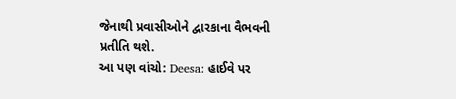જેનાથી પ્રવાસીઓને દ્વારકાના વૈભવની પ્રતીતિ થશે.
આ પણ વાંચો: Deesa: હાઈવે પર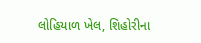લોહિયાળ ખેલ, શિહોરીના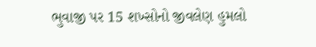ભુવાજી પર 15 શખ્સોનો જીવલેણ હુમલો